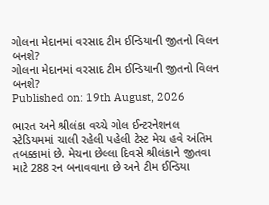ગોલના મેદાનમાં વરસાદ ટીમ ઈન્ડિયાની જીતનો વિલન બનશે?
ગોલના મેદાનમાં વરસાદ ટીમ ઈન્ડિયાની જીતનો વિલન બનશે?
Published on: 19th August, 2026

ભારત અને શ્રીલંકા વચ્ચે ગોલ ઈન્ટરનેશનલ સ્ટેડિયમમાં ચાલી રહેલી પહેલી ટેસ્ટ મેચ હવે અંતિમ તબક્કામાં છે. મેચના છેલ્લા દિવસે શ્રીલંકાને જીતવા માટે 288 રન બનાવવાના છે અને ટીમ ઈન્ડિયા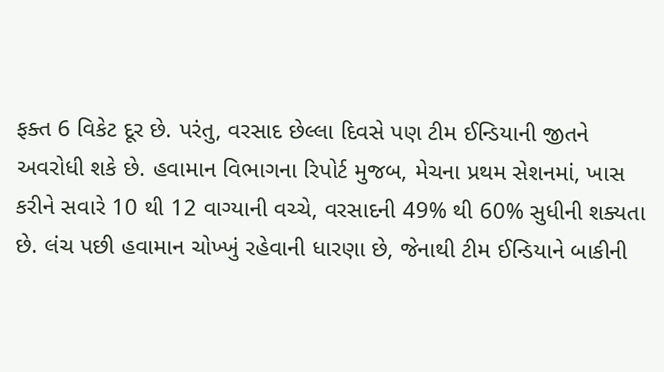ફક્ત 6 વિકેટ દૂર છે. પરંતુ, વરસાદ છેલ્લા દિવસે પણ ટીમ ઈન્ડિયાની જીતને અવરોધી શકે છે. હવામાન વિભાગના રિપોર્ટ મુજબ, મેચના પ્રથમ સેશનમાં, ખાસ કરીને સવારે 10 થી 12 વાગ્યાની વચ્ચે, વરસાદની 49% થી 60% સુધીની શક્યતા છે. લંચ પછી હવામાન ચોખ્ખું રહેવાની ધારણા છે, જેનાથી ટીમ ઈન્ડિયાને બાકીની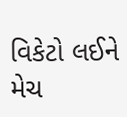વિકેટો લઈને મેચ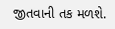જીતવાની તક મળશે.